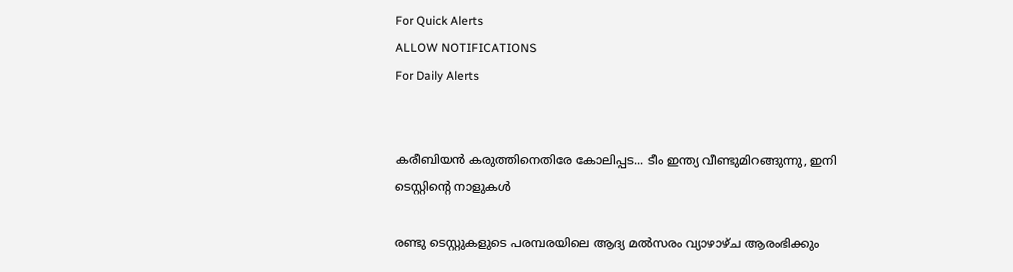For Quick Alerts
ALLOW NOTIFICATIONS
For Daily Alerts


കരീബിയന്‍ കരുത്തിനെതിരേ കോലിപ്പട... ടീം ഇന്ത്യ വീണ്ടുമിറങ്ങുന്നു, ഇനി ടെസ്റ്റിന്റെ നാളുകള്‍

രണ്ടു ടെസ്റ്റുകളുടെ പരമ്പരയിലെ ആദ്യ മല്‍സരം വ്യാഴാഴ്ച ആരംഭിക്കും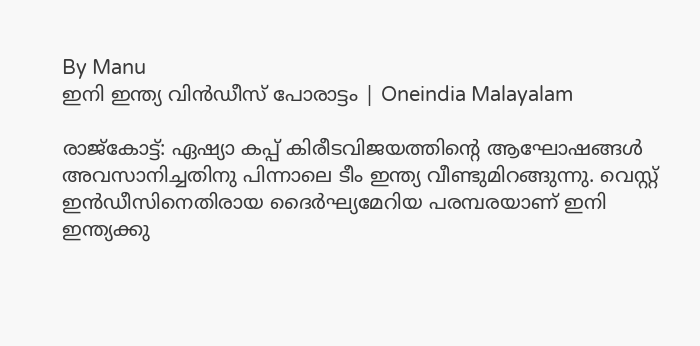By Manu
ഇനി ഇന്ത്യ വിൻഡീസ് പോരാട്ടം | Oneindia Malayalam

രാജ്‌കോട്ട്: ഏഷ്യാ കപ്പ് കിരീടവിജയത്തിന്റെ ആഘോഷങ്ങള്‍ അവസാനിച്ചതിനു പിന്നാലെ ടീം ഇന്ത്യ വീണ്ടുമിറങ്ങുന്നു. വെസ്റ്റ് ഇന്‍ഡീസിനെതിരായ ദൈര്‍ഘ്യമേറിയ പരമ്പരയാണ് ഇനി ഇന്ത്യക്കു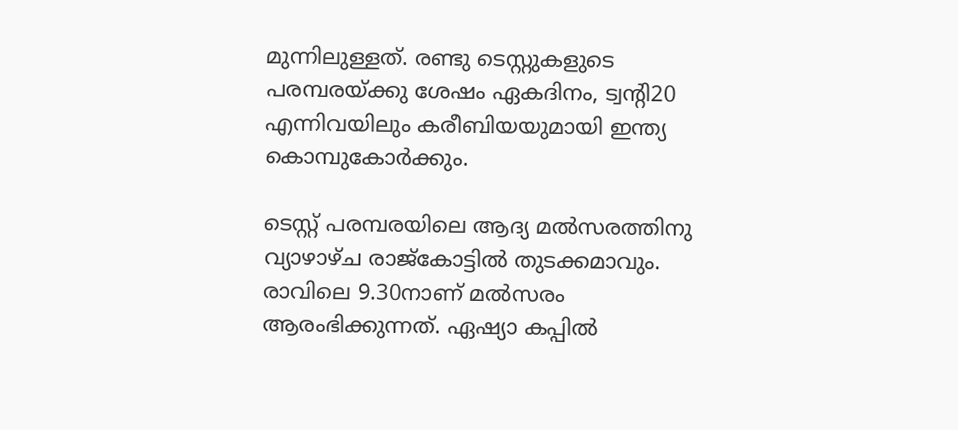മുന്നിലുള്ളത്. രണ്ടു ടെസ്റ്റുകളുടെ പരമ്പരയ്ക്കു ശേഷം ഏകദിനം, ട്വന്റി20 എന്നിവയിലും കരീബിയയുമായി ഇന്ത്യ കൊമ്പുകോര്‍ക്കും.

ടെസ്റ്റ് പരമ്പരയിലെ ആദ്യ മല്‍സരത്തിനു വ്യാഴാഴ്ച രാജ്‌കോട്ടില്‍ തുടക്കമാവും. രാവിലെ 9.30നാണ് മല്‍സരം ആരംഭിക്കുന്നത്. ഏഷ്യാ കപ്പില്‍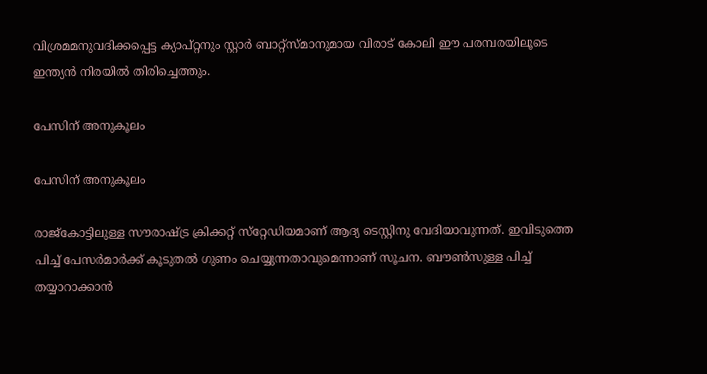വിശ്രമമനുവദിക്കപ്പെട്ട ക്യാപ്റ്റനും സ്റ്റാര്‍ ബാറ്റ്‌സ്മാനുമായ വിരാട് കോലി ഈ പരമ്പരയിലൂടെ ഇന്ത്യന്‍ നിരയില്‍ തിരിച്ചെത്തും.

പേസിന് അനുകൂലം

പേസിന് അനുകൂലം

രാജ്‌കോട്ടിലുള്ള സൗരാഷ്ട്ര ക്രിക്കറ്റ് സ്‌റ്റേഡിയമാണ് ആദ്യ ടെസ്റ്റിനു വേദിയാവുന്നത്. ഇവിടുത്തെ പിച്ച് പേസര്‍മാര്‍ക്ക് കൂടുതല്‍ ഗുണം ചെയ്യുന്നതാവുമെന്നാണ് സൂചന. ബൗണ്‍സുള്ള പിച്ച് തയ്യാറാക്കാന്‍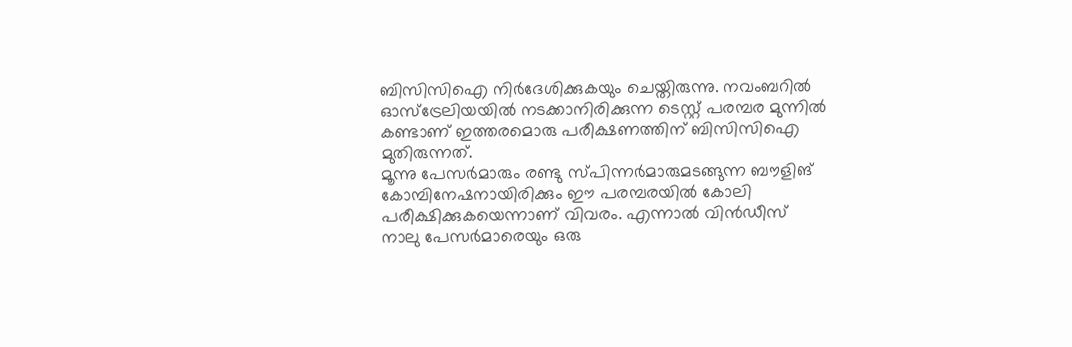ബിസിസിഐ നിര്‍ദേശിക്കുകയും ചെയ്തിരുന്നു. നവംബറില്‍ ഓസ്‌ട്രേലിയയില്‍ നടക്കാനിരിക്കുന്ന ടെസ്റ്റ് പരമ്പര മുന്നില്‍ കണ്ടാണ് ഇത്തരമൊരു പരീക്ഷണത്തിന് ബിസിസിഐ മുതിരുന്നത്.
മൂന്നു പേസര്‍മാരും രണ്ടു സ്പിന്നര്‍മാരുമടങ്ങുന്ന ബൗളിങ് കോമ്പിനേഷനായിരിക്കും ഈ പരമ്പരയില്‍ കോലി പരീക്ഷിക്കുകയെന്നാണ് വിവരം. എന്നാല്‍ വിന്‍ഡീസ് നാലു പേസര്‍മാരെയും ഒരു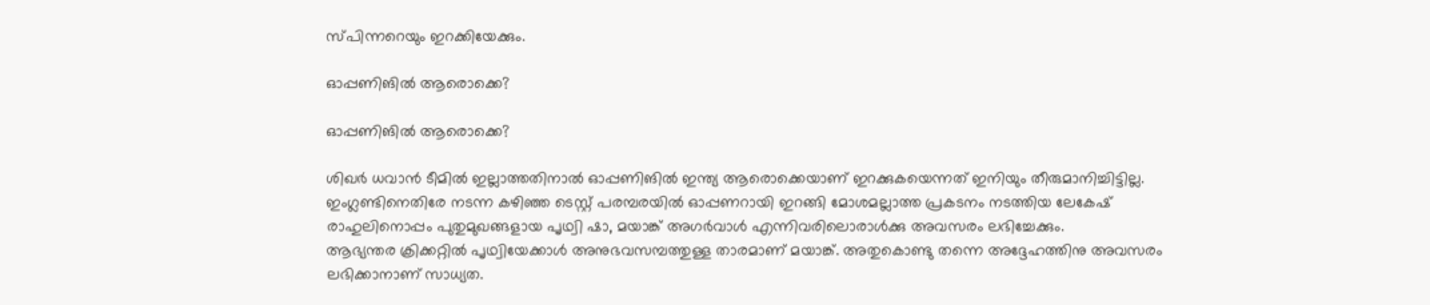സ്പിന്നറെയും ഇറക്കിയേക്കും.

ഓപ്പണിങില്‍ ആരൊക്കെ?

ഓപ്പണിങില്‍ ആരൊക്കെ?

ശിഖര്‍ ധവാന്‍ ടീമില്‍ ഇല്ലാത്തതിനാല്‍ ഓപ്പണിങില്‍ ഇന്ത്യ ആരൊക്കെയാണ് ഇറക്കുകയെന്നത് ഇനിയും തീരുമാനിച്ചിട്ടില്ല. ഇംഗ്ലണ്ടിനെതിരേ നടന്ന കഴിഞ്ഞ ടെസ്റ്റ് പരമ്പരയില്‍ ഓപ്പണറായി ഇറങ്ങി മോശമല്ലാത്ത പ്രകടനം നടത്തിയ ലേകേഷ് രാഹുലിനൊപ്പം പുതുമുഖങ്ങളായ പൃഥ്വി ഷാ, മയാങ്ക് അഗര്‍വാള്‍ എന്നിവരിലൊരാള്‍ക്കു അവസരം ലഭിച്ചേക്കും.
ആഭ്യന്തര ക്രിക്കറ്റില്‍ പൃഥ്വിയേക്കാള്‍ അനുഭവസമ്പത്തുള്ള താരമാണ് മയാങ്ക്. അതുകൊണ്ടു തന്നെ അദ്ദേഹത്തിനു അവസരം ലഭിക്കാനാണ് സാധ്യത.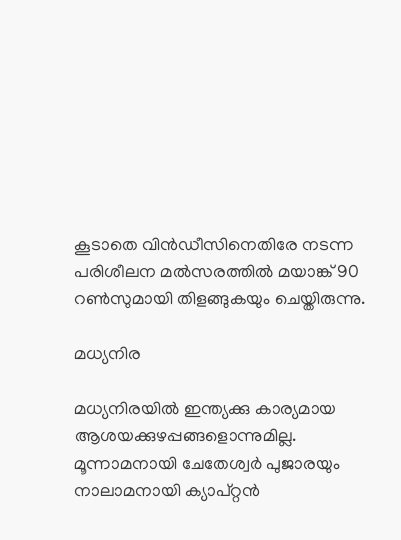കൂടാതെ വിന്‍ഡീസിനെതിരേ നടന്ന പരിശീലന മല്‍സരത്തില്‍ മയാങ്ക് 90 റണ്‍സുമായി തിളങ്ങുകയും ചെയ്തിരുന്നു.

മധ്യനിര

മധ്യനിരയില്‍ ഇന്ത്യക്കു കാര്യമായ ആശയക്കുഴപ്പങ്ങളൊന്നുമില്ല. മൂന്നാമനായി ചേതേശ്വര്‍ പുജാരയും നാലാമനായി ക്യാപ്റ്റന്‍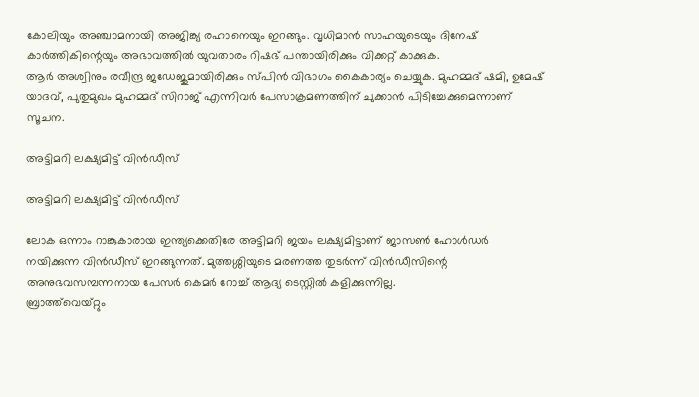കോലിയും അഞ്ചാമനായി അജിങ്ക്യ രഹാനെയും ഇറങ്ങും. വൃധിമാന്‍ സാഹയുടെയും ദിനേഷ് കാര്‍ത്തികിന്റെയും അഭാവത്തില്‍ യുവതാരം റിഷഭ് പന്തായിരിക്കും വിക്കറ്റ് കാക്കുക.
ആര്‍ അശ്വിനും രവീന്ദ്ര ജഡേജുമായിരിക്കും സ്പിന്‍ വിഭാഗം കൈകാര്യം ചെയ്യുക. മുഹമ്മദ് ഷമി, ഉമേഷ് യാദവ്, പുതുമുഖം മുഹമ്മദ് സിറാജ് എന്നിവര്‍ പേസാക്രമണത്തിന് ചുക്കാന്‍ പിടിച്ചേക്കുമെന്നാണ് സൂചന.

അട്ടിമറി ലക്ഷ്യമിട്ട് വിന്‍ഡീസ്

അട്ടിമറി ലക്ഷ്യമിട്ട് വിന്‍ഡീസ്

ലോക ഒന്നാം റാങ്കുകാരായ ഇന്ത്യക്കെതിരേ അട്ടിമറി ജയം ലക്ഷ്യമിട്ടാണ് ജാസണ്‍ ഹോള്‍ഡര്‍ നയിക്കുന്ന വിന്‍ഡീസ് ഇറങ്ങുന്നത്. മുത്തശ്ശിയുടെ മരണത്ത തുടര്‍ന്ന് വിന്‍ഡീസിന്റെ അനുഭവസമ്പന്നനായ പേസര്‍ കെമര്‍ റോച്ച് ആദ്യ ടെസ്റ്റില്‍ കളിക്കുന്നില്ല.
ബ്രാത്ത്‌വെയ്റ്റും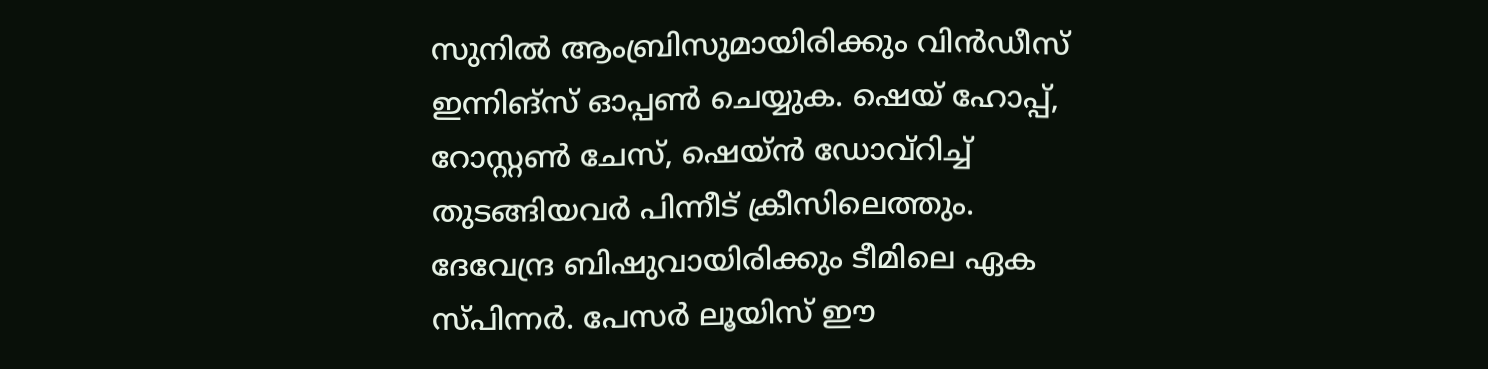സുനില്‍ ആംബ്രിസുമായിരിക്കും വിന്‍ഡീസ് ഇന്നിങ്‌സ് ഓപ്പണ്‍ ചെയ്യുക. ഷെയ് ഹോപ്പ്, റോസ്റ്റണ്‍ ചേസ്, ഷെയ്ന്‍ ഡോവ്‌റിച്ച് തുടങ്ങിയവര്‍ പിന്നീട് ക്രീസിലെത്തും.
ദേവേന്ദ്ര ബിഷുവായിരിക്കും ടീമിലെ ഏക സ്പിന്നര്‍. പേസര്‍ ലൂയിസ് ഈ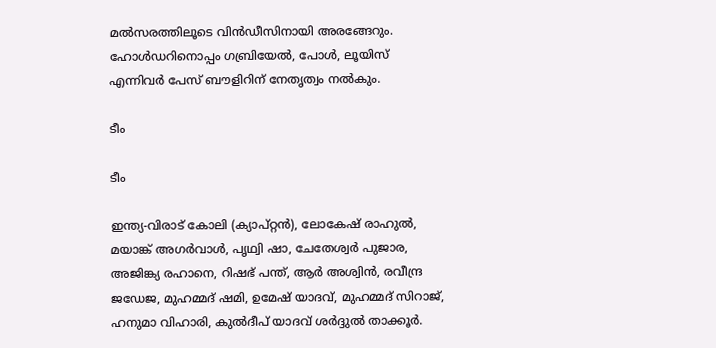മല്‍സരത്തിലൂടെ വിന്‍ഡീസിനായി അരങ്ങേറും. ഹോള്‍ഡറിനൊപ്പം ഗബ്രിയേല്‍, പോള്‍, ലൂയിസ് എന്നിവര്‍ പേസ് ബൗളിറിന് നേതൃത്വം നല്‍കും.

ടീം

ടീം

ഇന്ത്യ-വിരാട് കോലി (ക്യാപ്റ്റന്‍), ലോകേഷ് രാഹുല്‍, മയാങ്ക് അഗര്‍വാള്‍, പൃഥ്വി ഷാ, ചേതേശ്വര്‍ പുജാര, അജിങ്ക്യ രഹാനെ, റിഷഭ് പന്ത്, ആര്‍ അശ്വിന്‍, രവീന്ദ്ര ജഡേജ, മുഹമ്മദ് ഷമി, ഉമേഷ് യാദവ്, മുഹമ്മദ് സിറാജ്, ഹനുമാ വിഹാരി, കുല്‍ദീപ് യാദവ് ശര്‍ദ്ദുല്‍ താക്കൂര്‍.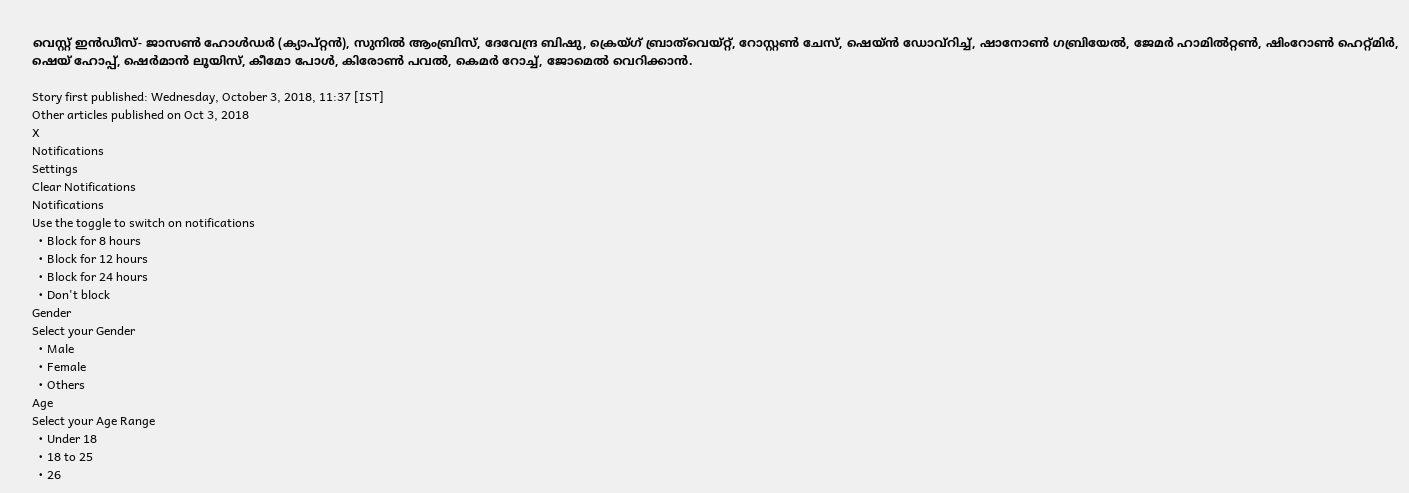വെസ്റ്റ് ഇന്‍ഡീസ്- ജാസണ്‍ ഹോള്‍ഡര്‍ (ക്യാപ്റ്റന്‍), സുനില്‍ ആംബ്രിസ്, ദേവേന്ദ്ര ബിഷു, ക്രെയ്ഗ് ബ്രാത്‌വെയ്റ്റ്, റോസ്റ്റണ്‍ ചേസ്, ഷെയ്ന്‍ ഡോവ്‌റിച്ച്, ഷാനോണ്‍ ഗബ്രിയേല്‍, ജേമര്‍ ഹാമില്‍റ്റണ്‍, ഷിംറോണ്‍ ഹെറ്റ്മിര്‍, ഷെയ് ഹോപ്പ്, ഷെര്‍മാന്‍ ലൂയിസ്, കീമോ പോള്‍, കിരോണ്‍ പവല്‍, കെമര്‍ റോച്ച്, ജോമെല്‍ വെറിക്കാന്‍.

Story first published: Wednesday, October 3, 2018, 11:37 [IST]
Other articles published on Oct 3, 2018
X
Notifications
Settings
Clear Notifications
Notifications
Use the toggle to switch on notifications
  • Block for 8 hours
  • Block for 12 hours
  • Block for 24 hours
  • Don't block
Gender
Select your Gender
  • Male
  • Female
  • Others
Age
Select your Age Range
  • Under 18
  • 18 to 25
  • 26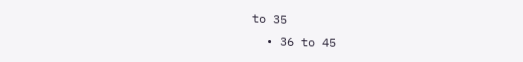to 35
  • 36 to 45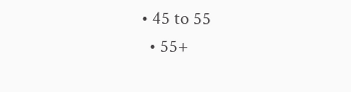• 45 to 55
  • 55+